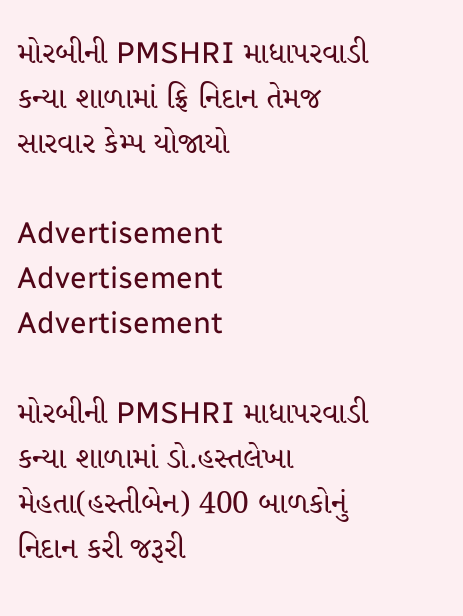મોરબીની PMSHRI માધાપરવાડી કન્યા શાળામાં ફ્રિ નિદાન તેમજ સારવાર કેમ્પ યોજાયો

Advertisement
Advertisement
Advertisement

મોરબીની PMSHRI માધાપરવાડી કન્યા શાળામાં ડો.હસ્તલેખા મેહતા(હસ્તીબેન) 400 બાળકોનું નિદાન કરી જરૂરી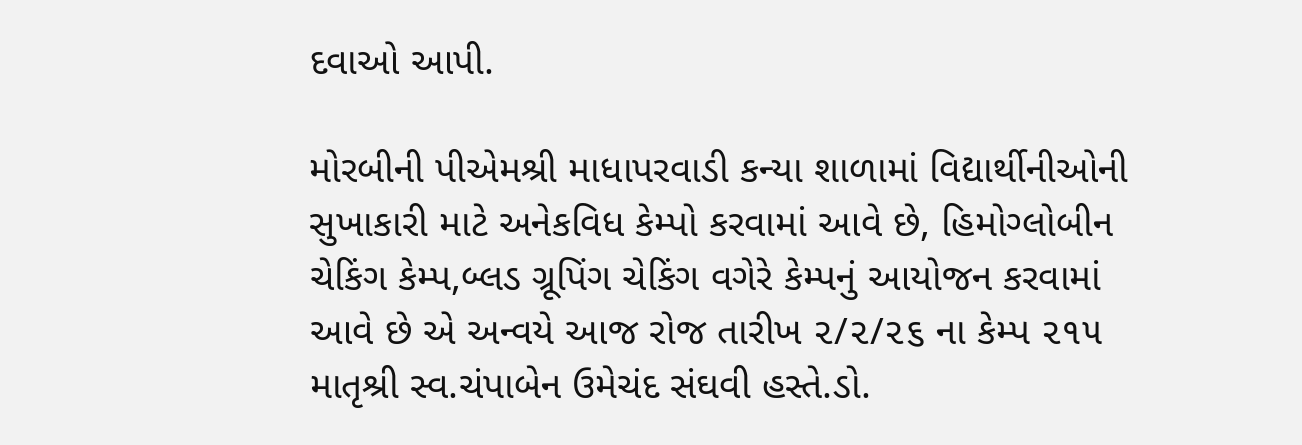દવાઓ આપી.

મોરબીની પીએમશ્રી માધાપરવાડી કન્યા શાળામાં વિદ્યાર્થીનીઓની સુખાકારી માટે અનેકવિધ કેમ્પો કરવામાં આવે છે, હિમોગ્લોબીન ચેકિંગ કેમ્પ,બ્લડ ગ્રૂપિંગ ચેકિંગ વગેરે કેમ્પનું આયોજન કરવામાં આવે છે એ અન્વયે આજ રોજ તારીખ ૨/૨/૨૬ ના કેમ્પ ૨૧૫ માતૃશ્રી સ્વ.ચંપાબેન ઉમેચંદ સંઘવી હસ્તે.ડો.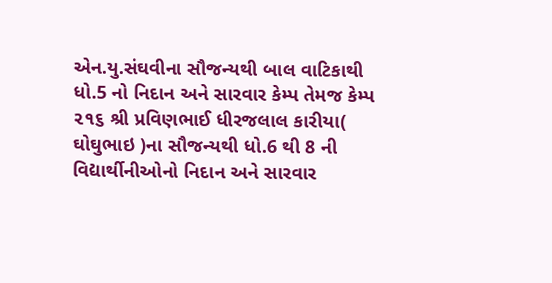એન.યુ.સંઘવીના સૌજન્યથી બાલ વાટિકાથી ધો.5 નો નિદાન અને સારવાર કેમ્પ તેમજ કેમ્પ ૨૧૬ શ્રી પ્રવિણભાઈ ધીરજલાલ કારીયા( ઘોઘુભાઇ )ના સૌજન્યથી ધો.6 થી 8 ની વિદ્યાર્થીનીઓનો નિદાન અને સારવાર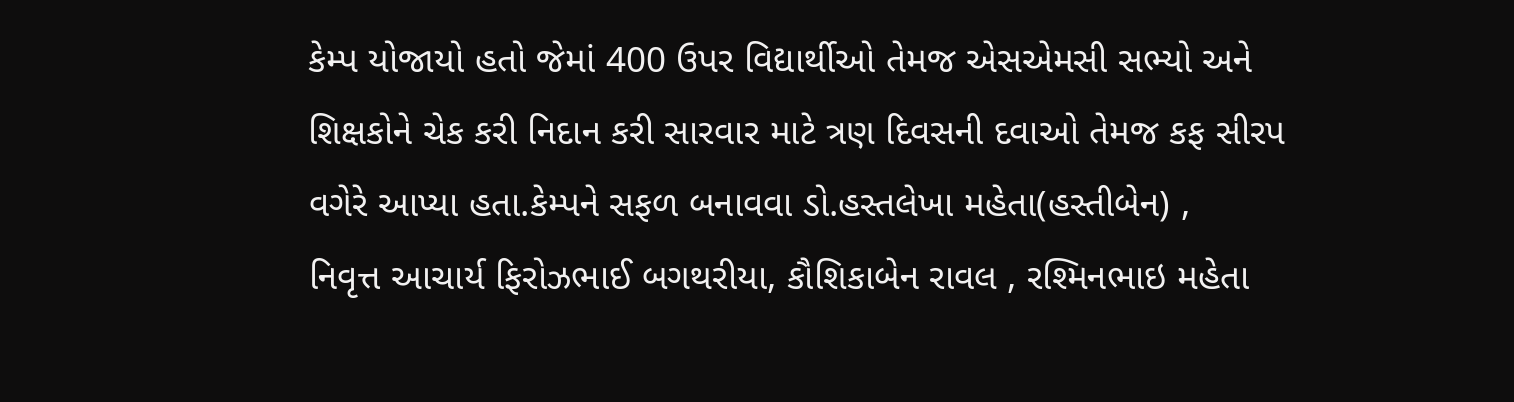કેમ્પ યોજાયો હતો જેમાં 400 ઉપર વિદ્યાર્થીઓ તેમજ એસએમસી સભ્યો અને શિક્ષકોને ચેક કરી નિદાન કરી સારવાર માટે ત્રણ દિવસની દવાઓ તેમજ કફ સીરપ વગેરે આપ્યા હતા.કેમ્પને સફળ બનાવવા ડો.હસ્તલેખા મહેતા(હસ્તીબેન) ,
નિવૃત્ત આચાર્ય ફિરોઝભાઈ બગથરીયા, કૌશિકાબેન રાવલ , રશ્મિનભાઇ મહેતા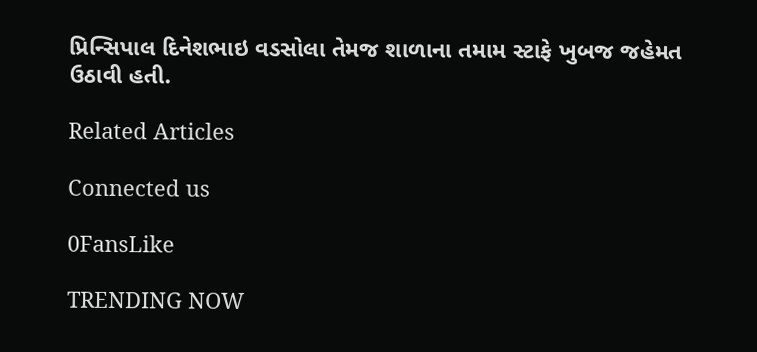પ્રિન્સિપાલ દિનેશભાઇ વડસોલા તેમજ શાળાના તમામ સ્ટાફે ખુબજ જહેમત ઉઠાવી હતી.

Related Articles

Connected us

0FansLike

TRENDING NOW